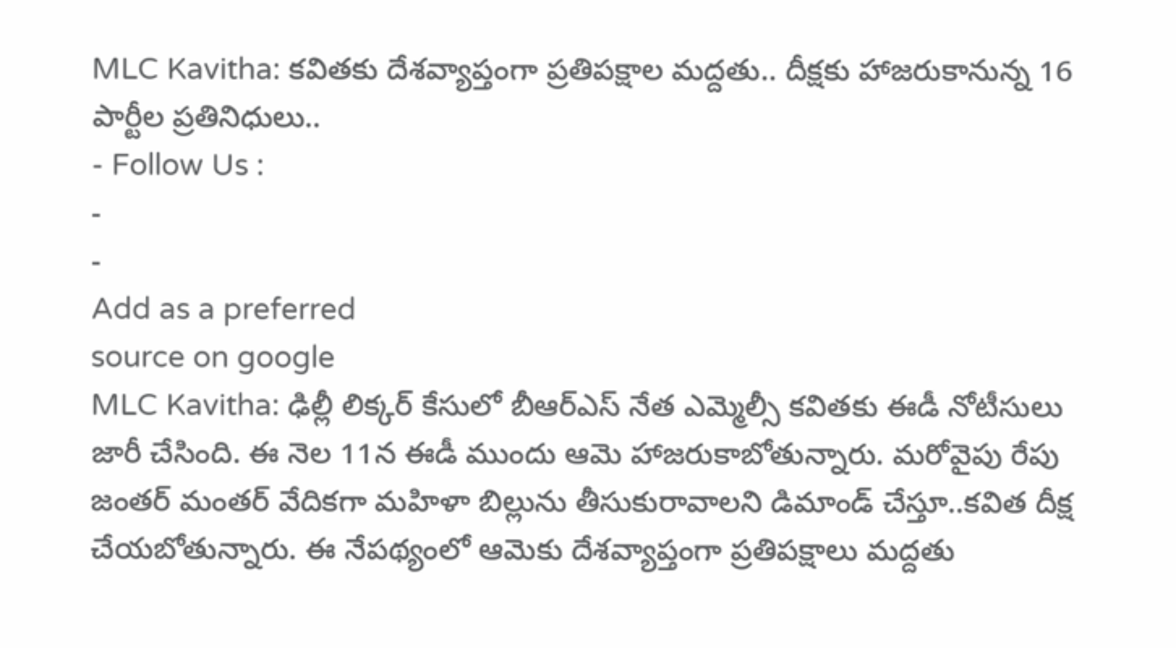MLC Kavitha: కవితకు దేశవ్యాప్తంగా ప్రతిపక్షాల మద్దతు.. దీక్షకు హాజరుకానున్న 16 పార్టీల ప్రతినిధులు..
- Follow Us :
-
-
Add as a preferred
source on google
MLC Kavitha: ఢిల్లీ లిక్కర్ కేసులో బీఆర్ఎస్ నేత ఎమ్మెల్సీ కవితకు ఈడీ నోటీసులు జారీ చేసింది. ఈ నెల 11న ఈడీ ముందు ఆమె హాజరుకాబోతున్నారు. మరోవైపు రేపు జంతర్ మంతర్ వేదికగా మహిళా బిల్లును తీసుకురావాలని డిమాండ్ చేస్తూ..కవిత దీక్ష చేయబోతున్నారు. ఈ నేపథ్యంలో ఆమెకు దేశవ్యాప్తంగా ప్రతిపక్షాలు మద్దతు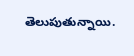తెలుపుతున్నాయి.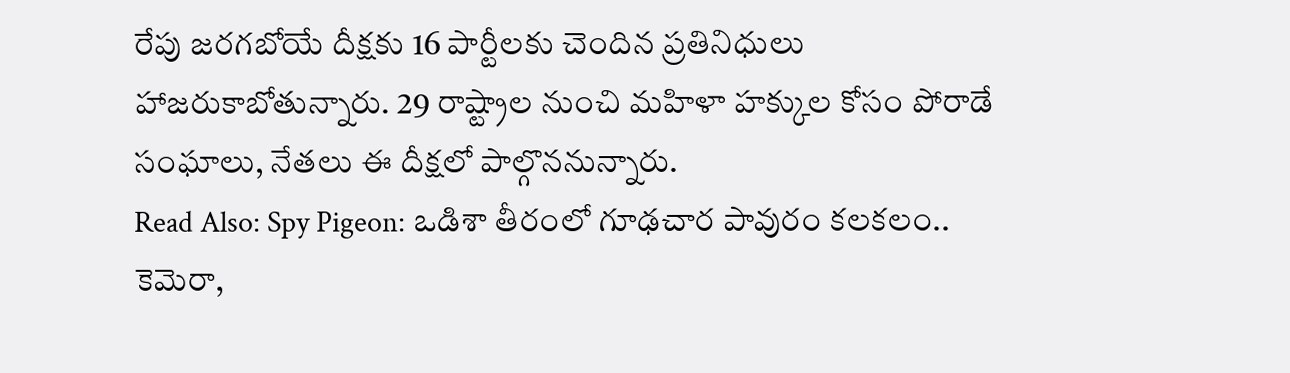రేపు జరగబోయే దీక్షకు 16 పార్టీలకు చెందిన ప్రతినిధులు హాజరుకాబోతున్నారు. 29 రాష్ట్రాల నుంచి మహిళా హక్కుల కోసం పోరాడే సంఘాలు, నేతలు ఈ దీక్షలో పాల్గొననున్నారు.
Read Also: Spy Pigeon: ఒడిశా తీరంలో గూఢచార పావురం కలకలం.. కెమెరా,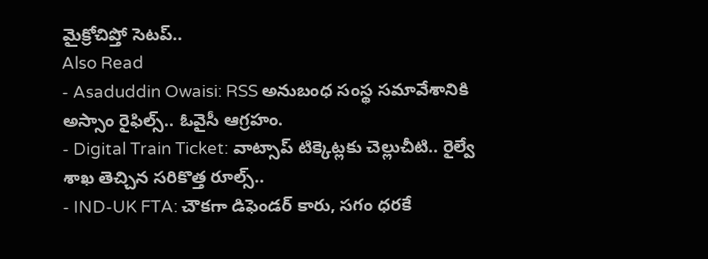మైక్రోచిప్తో సెటప్..
Also Read
- Asaduddin Owaisi: RSS అనుబంధ సంస్థ సమావేశానికి అస్సాం రైఫిల్స్.. ఓవైసీ ఆగ్రహం.
- Digital Train Ticket: వాట్సాప్ టిక్కెట్లకు చెల్లుచీటి.. రైల్వే శాఖ తెచ్చిన సరికొత్త రూల్స్..
- IND-UK FTA: చౌకగా డిఫెండర్ కారు, సగం ధరకే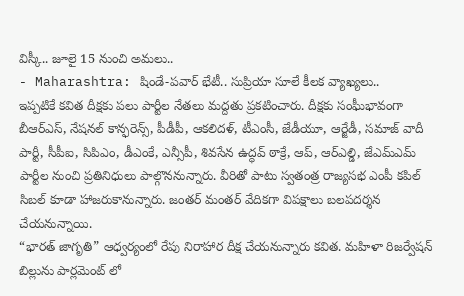విస్కీ.. జూలై 15 నుంచి అమలు..
- Maharashtra: షిండే-పవార్ భేటీ.. సుప్రియా సూలే కీలక వ్యాఖ్యలు..
ఇప్పటికే కవిత దీక్షకు పలు పార్టీల నేతలు మద్దతు ప్రకటించారు. దీక్షకు సంఘీభావంగా బీఆర్ఎస్, నేషనల్ కాన్ఫరెన్స్, పీడీపీ, ఆకలిదళ్, టీఎంసీ, జేడీయూ, ఆర్జేడీ, సమాజ్ వాదీ పార్టీ, సీపీఐ, సిపిఎం, డీఎంకే, ఎన్సీపీ, శివసేన ఉద్ధవ్ ఠాక్రే, ఆప్, ఆర్ఎల్డి, జేఎమ్ఎమ్ పార్టీల నుంచి ప్రతినిధులు పాల్గొననున్నారు. వీరితో పాటు స్వతంత్ర రాజ్యసభ ఎంపీ కపిల్ సిబల్ కూడా హాజరుకానున్నారు. జంతర్ మంతర్ వేదికగా విపక్షాలు బలపదర్శన చేయనున్నాయి.
“భారత్ జాగృతి” ఆధ్వర్యంలో రేపు నిరాహార దీక్ష చేయనున్నారు కవిత. మహిళా రిజర్వేషన్ బిల్లును పార్లమెంట్ లో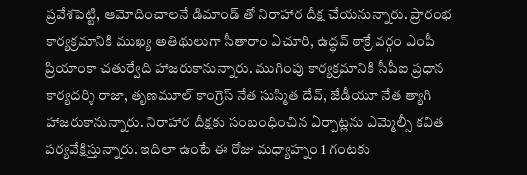ప్రవేశపెట్టి, ఆమోదించాలనే డిమాండ్ తో నిరాహార దీక్ష చేయనున్నారు. ప్రారంభ కార్యక్రమానికి ముఖ్య అతిథులుగా సీతారాం ఏచూరి, ఉద్ధవ్ ఠాక్రే వర్గం ఎంపీ ప్రియాంకా చతుర్వేది హాజరుకానున్నారు. ముగింపు కార్యక్రమానికి సీపీఐ ప్రధాన కార్యదర్శి రాజా, తృణమూల్ కాంగ్రెస్ నేత సుస్మిత దేవ్, జేడీయూ నేత త్యాగి హాజరుకానున్నారు. నిరాహార దీక్షకు సంబంధించిన ఏర్పాట్లను ఎమ్మెల్సీ కవిత పర్యవేక్షిస్తున్నారు. ఇదిలా ఉంటే ఈ రోజు మధ్యాహ్నం 1 గంటకు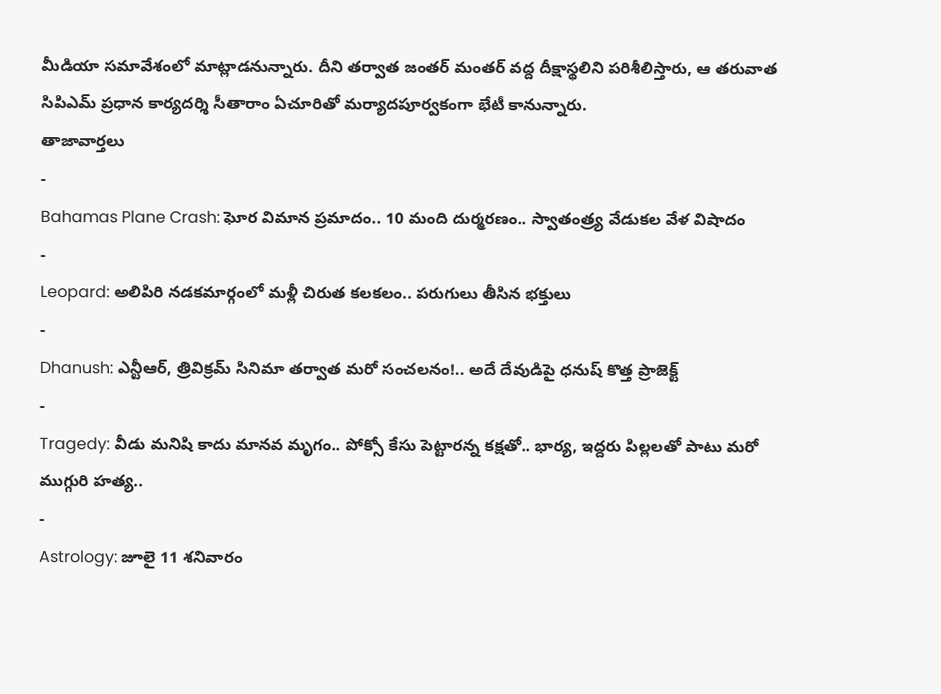మీడియా సమావేశంలో మాట్లాడనున్నారు. దీని తర్వాత జంతర్ మంతర్ వద్ద దీక్షాస్థలిని పరిశీలిస్తారు, ఆ తరువాత సిపిఎమ్ ప్రధాన కార్యదర్శి సీతారాం ఏచూరితో మర్యాదపూర్వకంగా భేటీ కానున్నారు.
తాజావార్తలు
-
Bahamas Plane Crash: ఘోర విమాన ప్రమాదం.. 10 మంది దుర్మరణం.. స్వాతంత్ర్య వేడుకల వేళ విషాదం
-
Leopard: అలిపిరి నడకమార్గంలో మళ్లీ చిరుత కలకలం.. పరుగులు తీసిన భక్తులు
-
Dhanush: ఎన్టీఆర్, త్రివిక్రమ్ సినిమా తర్వాత మరో సంచలనం!.. అదే దేవుడిపై ధనుష్ కొత్త ప్రాజెక్ట్
-
Tragedy: వీడు మనిషి కాదు మానవ మృగం.. పోక్సో కేసు పెట్టారన్న కక్షతో.. భార్య, ఇద్దరు పిల్లలతో పాటు మరో ముగ్గురి హత్య..
-
Astrology: జూలై 11 శనివారం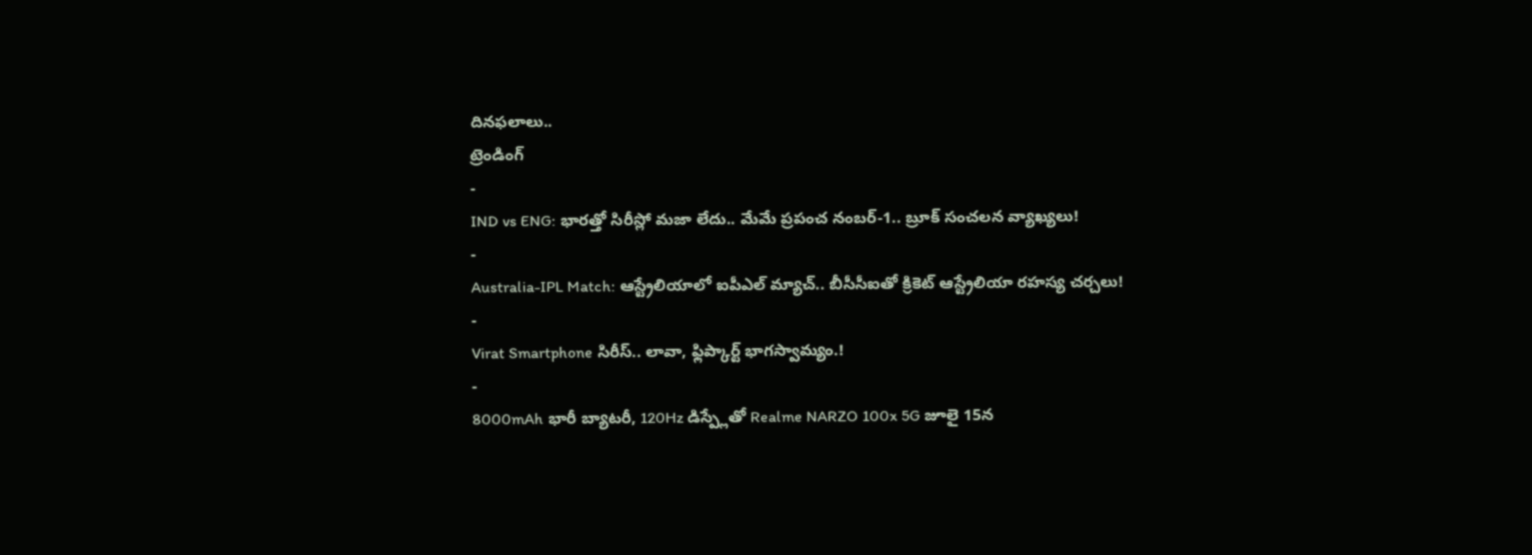దినఫలాలు..
ట్రెండింగ్
-
IND vs ENG: భారత్తో సిరీస్లో మజా లేదు.. మేమే ప్రపంచ నంబర్-1.. బ్రూక్ సంచలన వ్యాఖ్యలు!
-
Australia-IPL Match: ఆస్ట్రేలియాలో ఐపీఎల్ మ్యాచ్.. బీసీసీఐతో క్రికెట్ ఆస్ట్రేలియా రహస్య చర్చలు!
-
Virat Smartphone సిరీస్.. లావా, ఫ్లిప్కార్ట్ భాగస్వామ్యం.!
-
8000mAh భారీ బ్యాటరీ, 120Hz డిస్ప్లేతో Realme NARZO 100x 5G జూలై 15న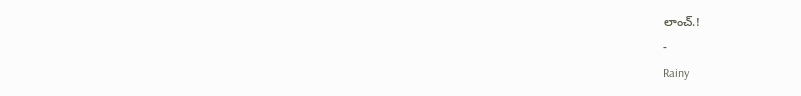లాంచ్.!
-
Rainy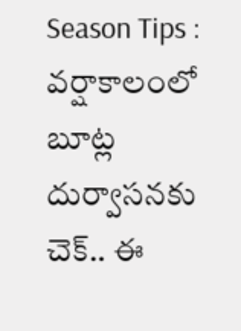Season Tips : వర్షాకాలంలో బూట్ల దుర్వాసనకు చెక్.. ఈ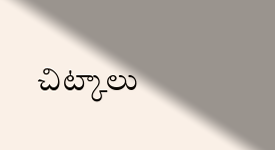చిట్కాలు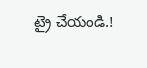ట్రై చేయండి.!